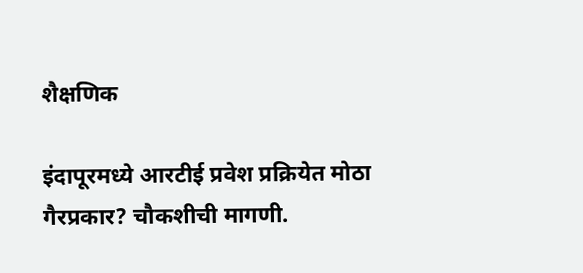शैक्षणिक

इंदापूरमध्ये आरटीई प्रवेश प्रक्रियेत मोठा गैरप्रकार? चौकशीची मागणी.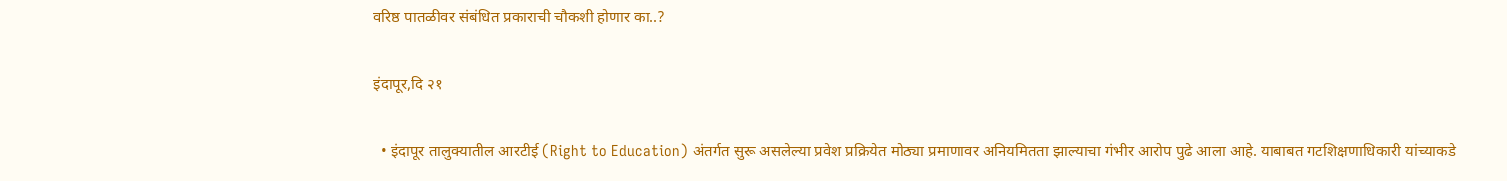वरिष्ठ पातळीवर संबंधित प्रकाराची चौकशी होणार का..?

इंदापूर,दि २१

  • इंदापूर तालुक्यातील आरटीई (Right to Education) अंतर्गत सुरू असलेल्या प्रवेश प्रक्रियेत मोठ्या प्रमाणावर अनियमितता झाल्याचा गंभीर आरोप पुढे आला आहे. याबाबत गटशिक्षणाधिकारी यांच्याकडे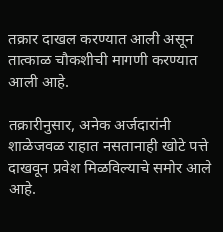तक्रार दाखल करण्यात आली असून तात्काळ चौकशीची मागणी करण्यात आली आहे.

तक्रारीनुसार, अनेक अर्जदारांनी शाळेजवळ राहात नसतानाही खोटे पत्ते दाखवून प्रवेश मिळविल्याचे समोर आले आहे.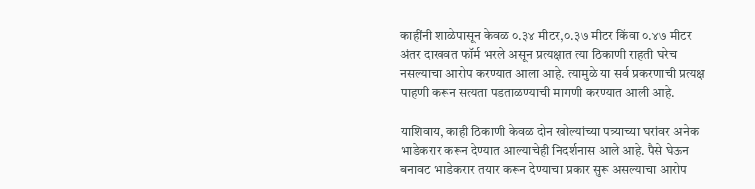काहींनी शाळेपासून केवळ ०.३४ मीटर,०.३७ मीटर किंवा ०.४७ मीटर अंतर दाखवत फॉर्म भरले असून प्रत्यक्षात त्या ठिकाणी राहती घरेच नसल्याचा आरोप करण्यात आला आहे. त्यामुळे या सर्व प्रकरणाची प्रत्यक्ष पाहणी करून सत्यता पडताळण्याची मागणी करण्यात आली आहे.

याशिवाय, काही ठिकाणी केवळ दोन खोल्यांच्या पत्र्याच्या घरांवर अनेक भाडेकरार करून देण्यात आल्याचेही निदर्शनास आले आहे. पैसे घेऊन बनावट भाडेकरार तयार करून देण्याचा प्रकार सुरू असल्याचा आरोप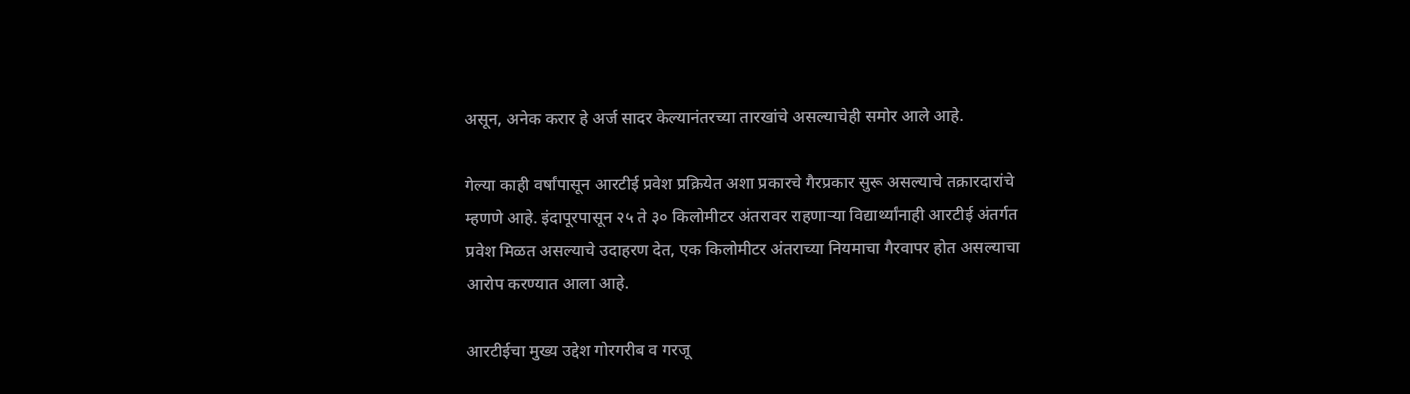असून, अनेक करार हे अर्ज सादर केल्यानंतरच्या तारखांचे असल्याचेही समोर आले आहे.

गेल्या काही वर्षांपासून आरटीई प्रवेश प्रक्रियेत अशा प्रकारचे गैरप्रकार सुरू असल्याचे तक्रारदारांचे म्हणणे आहे. इंदापूरपासून २५ ते ३० किलोमीटर अंतरावर राहणाऱ्या विद्यार्थ्यांनाही आरटीई अंतर्गत प्रवेश मिळत असल्याचे उदाहरण देत, एक किलोमीटर अंतराच्या नियमाचा गैरवापर होत असल्याचा आरोप करण्यात आला आहे.

आरटीईचा मुख्य उद्देश गोरगरीब व गरजू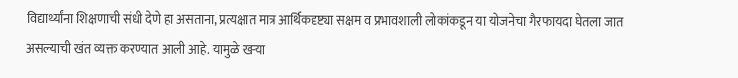विद्यार्थ्यांना शिक्षणाची संधी देणे हा असताना, प्रत्यक्षात मात्र आर्थिकदृष्ट्या सक्षम व प्रभावशाली लोकांकडून या योजनेचा गैरफायदा घेतला जात असल्याची खंत व्यक्त करण्यात आली आहे. यामुळे खऱ्या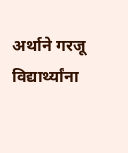अर्थाने गरजू विद्यार्थ्यांना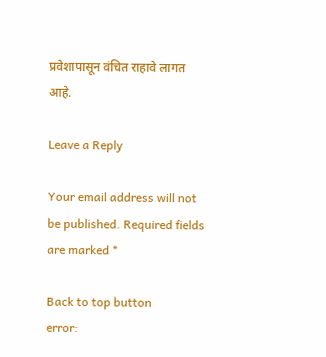प्रवेशापासून वंचित राहावे लागत आहे.

Leave a Reply

Your email address will not be published. Required fields are marked *

Back to top button
error: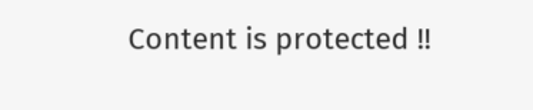Content is protected !!